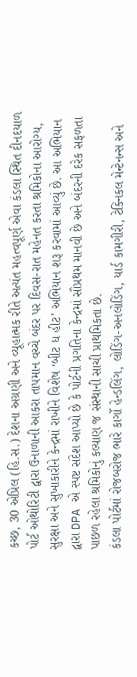કચ્છ, 30 એપ્રિલ (હિ.સ.) દેશના અગ્રણી અને વ્યૂહાત્મક રીતે અત્યંત મહત્વપૂર્ણ એવા કંડલા સ્થિત દીનદયાળ પોર્ટ ઓથોરિટી દ્વારા ઉનાળાની આકરા તાપમાન વચ્ચે બંદર પર દિવસ-રાત મહેનત કરતા શ્રમિકોના આરોગ્ય, સુરક્ષા અને સુખાકારીને કેન્દ્રમાં રાખીને વિશેષ ‘બીટ ધ હીટ’ અભિયાન શરૂ કરવામાં આવ્યું છે. આ અભિયાન દ્વારા DPA એ સ્પષ્ટ સંદેશ આપ્યો છે કે પોર્ટની પ્રગતિના કેન્દ્રમાં સૌપ્રથમ માનવી છે અને બંદરની દરેક સફળતા પાછળ રહેલા શ્રમિકોનું કલ્યાણ જ સંસ્થાની સાચી પ્રાથમિકતા છે.
કંડલા પોર્ટમાં રોજબરોજ ભારે કાર્ગો હેન્ડલિંગ, લોડિંગ-અનલોડિંગ, યાર્ડ કામગીરી, ટેક્નિકલ મેન્ટેનન્સ અને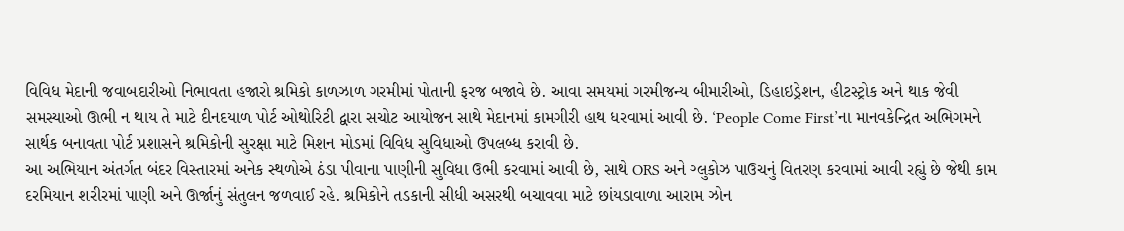વિવિધ મેદાની જવાબદારીઓ નિભાવતા હજારો શ્રમિકો કાળઝાળ ગરમીમાં પોતાની ફરજ બજાવે છે. આવા સમયમાં ગરમીજન્ય બીમારીઓ, ડિહાઇડ્રેશન, હીટસ્ટ્રોક અને થાક જેવી સમસ્યાઓ ઊભી ન થાય તે માટે દીનદયાળ પોર્ટ ઓથોરિટી દ્વારા સચોટ આયોજન સાથે મેદાનમાં કામગીરી હાથ ધરવામાં આવી છે. ‘People Come First’ના માનવકેન્દ્રિત અભિગમને સાર્થક બનાવતા પોર્ટ પ્રશાસને શ્રમિકોની સુરક્ષા માટે મિશન મોડમાં વિવિધ સુવિધાઓ ઉપલબ્ધ કરાવી છે.
આ અભિયાન અંતર્ગત બંદર વિસ્તારમાં અનેક સ્થળોએ ઠંડા પીવાના પાણીની સુવિધા ઉભી કરવામાં આવી છે, સાથે ORS અને ગ્લુકોઝ પાઉચનું વિતરણ કરવામાં આવી રહ્યું છે જેથી કામ દરમિયાન શરીરમાં પાણી અને ઊર્જાનું સંતુલન જળવાઈ રહે. શ્રમિકોને તડકાની સીધી અસરથી બચાવવા માટે છાંયડાવાળા આરામ ઝોન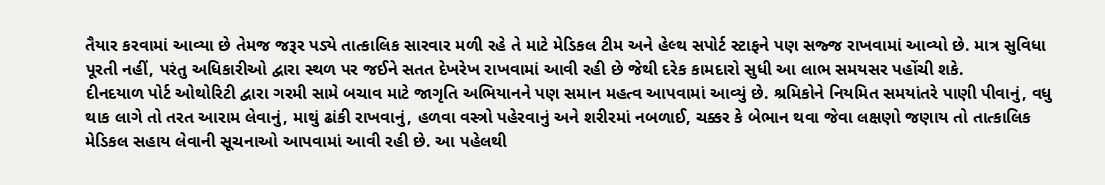તૈયાર કરવામાં આવ્યા છે તેમજ જરૂર પડ્યે તાત્કાલિક સારવાર મળી રહે તે માટે મેડિકલ ટીમ અને હેલ્થ સપોર્ટ સ્ટાફને પણ સજ્જ રાખવામાં આવ્યો છે. માત્ર સુવિધા પૂરતી નહીં, પરંતુ અધિકારીઓ દ્વારા સ્થળ પર જઈને સતત દેખરેખ રાખવામાં આવી રહી છે જેથી દરેક કામદારો સુધી આ લાભ સમયસર પહોંચી શકે.
દીનદયાળ પોર્ટ ઓથોરિટી દ્વારા ગરમી સામે બચાવ માટે જાગૃતિ અભિયાનને પણ સમાન મહત્વ આપવામાં આવ્યું છે. શ્રમિકોને નિયમિત સમયાંતરે પાણી પીવાનું, વધુ થાક લાગે તો તરત આરામ લેવાનું, માથું ઢાંકી રાખવાનું, હળવા વસ્ત્રો પહેરવાનું અને શરીરમાં નબળાઈ, ચક્કર કે બેભાન થવા જેવા લક્ષણો જણાય તો તાત્કાલિક મેડિકલ સહાય લેવાની સૂચનાઓ આપવામાં આવી રહી છે. આ પહેલથી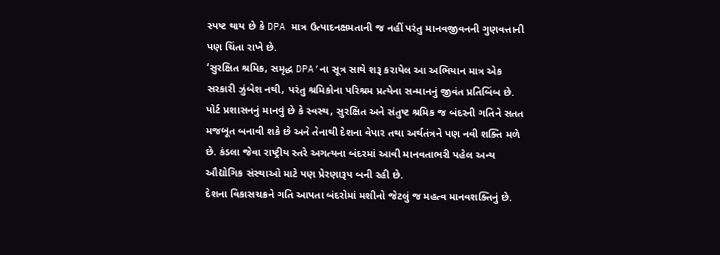સ્પષ્ટ થાય છે કે DPA માત્ર ઉત્પાદનક્ષમતાની જ નહીં પરંતુ માનવજીવનની ગુણવત્તાની પણ ચિંતા રાખે છે.
‘સુરક્ષિત શ્રમિક, સમૃદ્ધ DPA’ના સૂત્ર સાથે શરૂ કરાયેલ આ અભિયાન માત્ર એક સરકારી ઝુંબેશ નથી, પરંતુ શ્રમિકોના પરિશ્રમ પ્રત્યેના સન્માનનું જીવંત પ્રતિબિંબ છે. પોર્ટ પ્રશાસનનું માનવું છે કે સ્વસ્થ, સુરક્ષિત અને સંતુષ્ટ શ્રમિક જ બંદરની ગતિને સતત મજબૂત બનાવી શકે છે અને તેનાથી દેશના વેપાર તથા અર્થતંત્રને પણ નવી શક્તિ મળે છે. કંડલા જેવા રાષ્ટ્રીય સ્તરે અગત્યના બંદરમાં આવી માનવતાભરી પહેલ અન્ય ઔદ્યોગિક સંસ્થાઓ માટે પણ પ્રેરણારૂપ બની રહી છે.
દેશના વિકાસચક્રને ગતિ આપતા બંદરોમાં મશીનો જેટલું જ મહત્વ માનવશક્તિનું છે.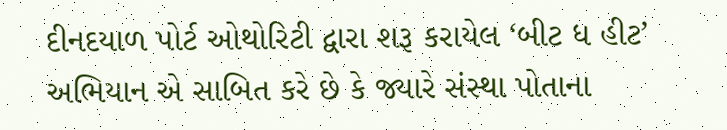દીનદયાળ પોર્ટ ઓથોરિટી દ્વારા શરૂ કરાયેલ ‘બીટ ધ હીટ’ અભિયાન એ સાબિત કરે છે કે જ્યારે સંસ્થા પોતાના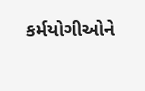કર્મયોગીઓને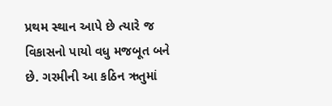પ્રથમ સ્થાન આપે છે ત્યારે જ વિકાસનો પાયો વધુ મજબૂત બને છે. ગરમીની આ કઠિન ઋતુમાં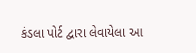કંડલા પોર્ટ દ્વારા લેવાયેલા આ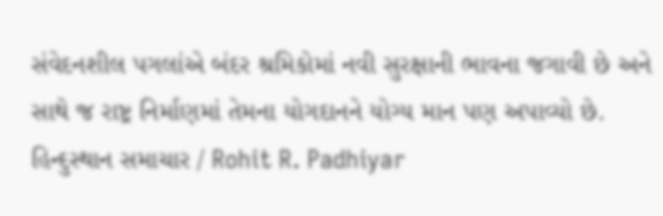સંવેદનશીલ પગલાંએ બંદર શ્રમિકોમાં નવી સુરક્ષાની ભાવના જગાવી છે અને સાથે જ રાષ્ટ્ર નિર્માણમાં તેમના યોગદાનને યોગ્ય માન પણ અપાવ્યો છે.
હિન્દુસ્થાન સમાચાર / Rohit R. Padhiyar